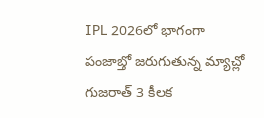IPL 2026లో భాగంగా పంజాబ్తో జరుగుతున్న మ్యాచ్లో గుజరాత్ 3 కీలక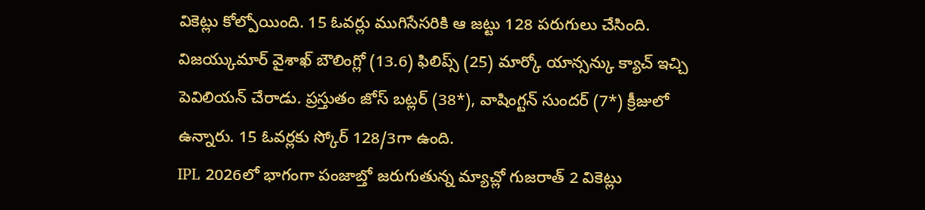వికెట్లు కోల్పోయింది. 15 ఓవర్లు ముగిసేసరికి ఆ జట్టు 128 పరుగులు చేసింది. విజయ్కుమార్ వైశాఖ్ బౌలింగ్లో (13.6) ఫిలిప్స్ (25) మార్కో యాన్సన్కు క్యాచ్ ఇచ్చి పెవిలియన్ చేరాడు. ప్రస్తుతం జోస్ బట్లర్ (38*), వాషింగ్టన్ సుందర్ (7*) క్రీజులో ఉన్నారు. 15 ఓవర్లకు స్కోర్ 128/3గా ఉంది.
IPL 2026లో భాగంగా పంజాబ్తో జరుగుతున్న మ్యాచ్లో గుజరాత్ 2 వికెట్లు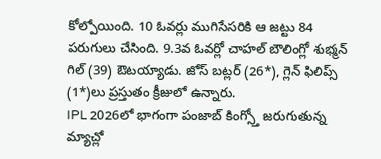కోల్పోయింది. 10 ఓవర్లు ముగిసేసరికి ఆ జట్టు 84 పరుగులు చేసింది. 9.3వ ఓవర్లో చాహల్ బౌలింగ్లో శుభ్మన్ గిల్ (39) ఔటయ్యాడు. జోస్ బట్లర్ (26*), గ్లెన్ ఫిలిప్స్ (1*)లు ప్రస్తుతం క్రీజులో ఉన్నారు.
IPL 2026లో భాగంగా పంజాబ్ కింగ్స్తో జరుగుతున్న మ్యాచ్లో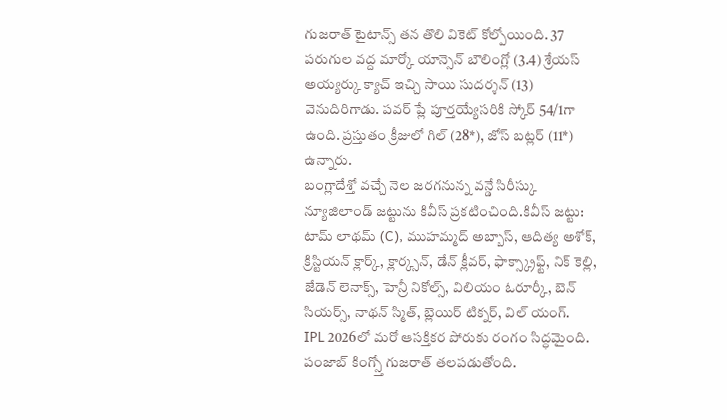గుజరాత్ టైటాన్స్ తన తొలి వికెట్ కోల్పోయింది. 37 పరుగుల వద్ద మార్కో యాన్సెన్ బౌలింగ్లో (3.4) శ్రేయస్ అయ్యర్కు క్యాచ్ ఇచ్చి సాయి సుదర్శన్ (13) వెనుదిరిగాడు. పవర్ ప్లే పూర్తయ్యేసరికి స్కోర్ 54/1గా ఉంది. ప్రస్తుతం క్రీజులో గిల్ (28*), జోస్ బట్లర్ (11*) ఉన్నారు.
బంగ్లాదేశ్తో వచ్చే నెల జరగనున్న వన్డే సిరీస్కు న్యూజిలాండ్ జట్టును కివీస్ ప్రకటించింది.కివీస్ జట్టు: టామ్ లాథమ్ (C), ముహమ్మద్ అబ్బాస్, ఆదిత్య అశోక్, క్రిస్టియన్ క్లార్క్, క్లార్క్సన్, డేన్ క్లీవర్, ఫాక్స్క్రాఫ్ట్, నిక్ కెల్లి, జేడెన్ లెనాక్స్, హెన్రీ నికోల్స్, విలియం ఓరూర్కీ, బెన్ సియర్స్, నాథన్ స్మిత్, బ్లెయిర్ టిక్నర్, విల్ యంగ్.
IPL 2026లో మరో ఆసక్తికర పోరుకు రంగం సిద్ధమైంది. పంజాబ్ కింగ్స్తో గుజరాత్ తలపడుతోంది.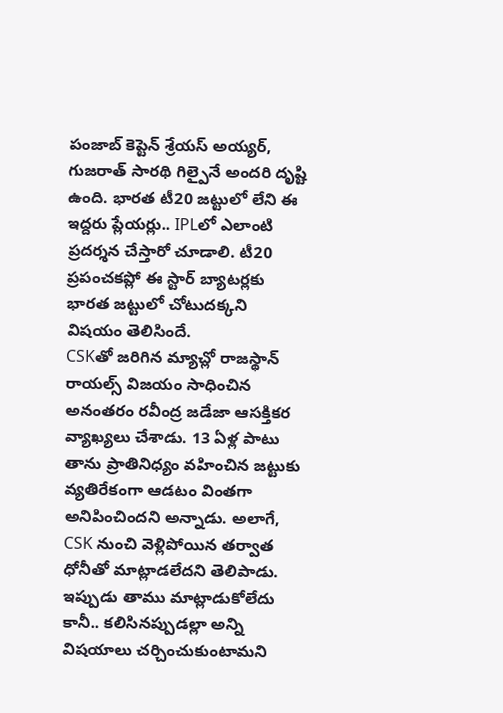పంజాబ్ కెప్టెన్ శ్రేయస్ అయ్యర్, గుజరాత్ సారథి గిల్పైనే అందరి దృష్టి ఉంది. భారత టీ20 జట్టులో లేని ఈ ఇద్దరు ప్లేయర్లు.. IPLలో ఎలాంటి ప్రదర్శన చేస్తారో చూడాలి. టీ20 ప్రపంచకప్లో ఈ స్టార్ బ్యాటర్లకు భారత జట్టులో చోటుదక్కని విషయం తెలిసిందే.
CSKతో జరిగిన మ్యాచ్లో రాజస్థాన్ రాయల్స్ విజయం సాధించిన అనంతరం రవీంద్ర జడేజా ఆసక్తికర వ్యాఖ్యలు చేశాడు. 13 ఏళ్ల పాటు తాను ప్రాతినిధ్యం వహించిన జట్టుకు వ్యతిరేకంగా ఆడటం వింతగా అనిపించిందని అన్నాడు. అలాగే, CSK నుంచి వెళ్లిపోయిన తర్వాత ధోనీతో మాట్లాడలేదని తెలిపాడు. ఇప్పుడు తాము మాట్లాడుకోలేదు కానీ.. కలిసినప్పుడల్లా అన్ని విషయాలు చర్చించుకుంటామని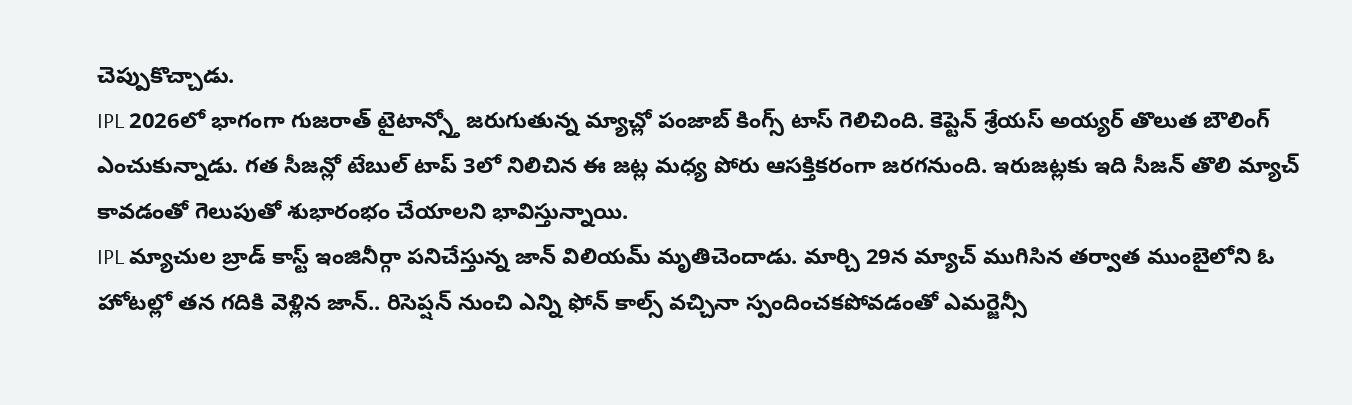చెప్పుకొచ్చాడు.
IPL 2026లో భాగంగా గుజరాత్ టైటాన్స్తో జరుగుతున్న మ్యాచ్లో పంజాబ్ కింగ్స్ టాస్ గెలిచింది. కెప్టెన్ శ్రేయస్ అయ్యర్ తొలుత బౌలింగ్ ఎంచుకున్నాడు. గత సీజన్లో టేబుల్ టాప్ 3లో నిలిచిన ఈ జట్ల మధ్య పోరు ఆసక్తికరంగా జరగనుంది. ఇరుజట్లకు ఇది సీజన్ తొలి మ్యాచ్ కావడంతో గెలుపుతో శుభారంభం చేయాలని భావిస్తున్నాయి.
IPL మ్యాచుల బ్రాడ్ కాస్ట్ ఇంజినీర్గా పనిచేస్తున్న జాన్ విలియమ్ మృతిచెందాడు. మార్చి 29న మ్యాచ్ ముగిసిన తర్వాత ముంబైలోని ఓ హోటల్లో తన గదికి వెళ్లిన జాన్.. రిసెప్షన్ నుంచి ఎన్ని ఫోన్ కాల్స్ వచ్చినా స్పందించకపోవడంతో ఎమర్జెన్సీ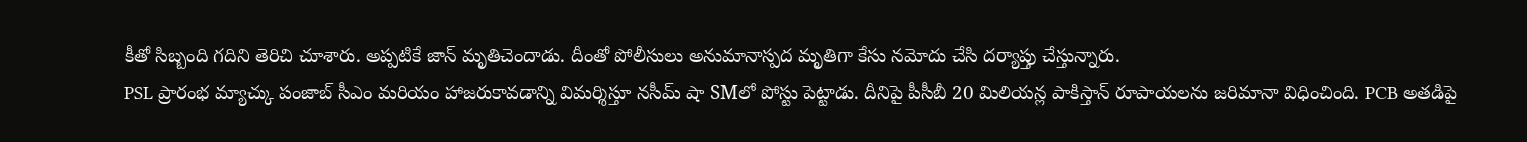కీతో సిబ్బంది గదిని తెరిచి చూశారు. అప్పటికే జాన్ మృతిచెందాడు. దీంతో పోలీసులు అనుమానాస్పద మృతిగా కేసు నమోదు చేసి దర్యాప్తు చేస్తున్నారు.
PSL ప్రారంభ మ్యాచ్కు పంజాబ్ సీఎం మరియం హాజరుకావడాన్ని విమర్శిస్తూ నసీమ్ షా SMలో పోస్టు పెట్టాడు. దీనిపై పీసీబీ 20 మిలియన్ల పాకిస్తాన్ రూపాయలను జరిమానా విధించింది. PCB అతడిపై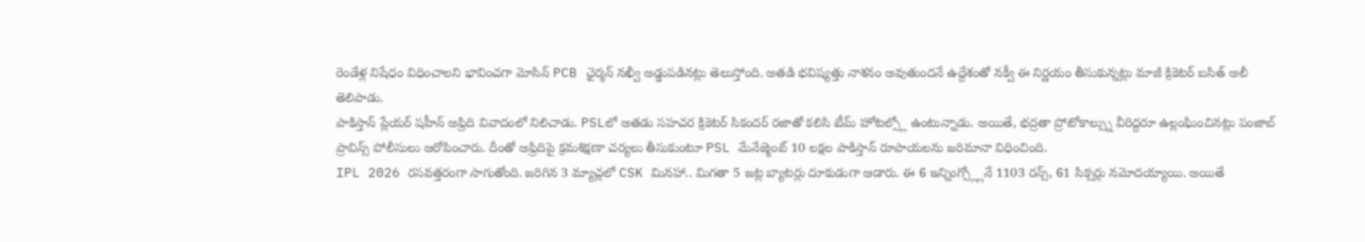రెండేళ్ల నిషేధం విధించాలని భావించగా మోసిన్ PCB ఛైర్మన్ నఖ్వీ అడ్డుపడినట్లు తెలుస్తోంది. అతడి భవిష్యత్తు నాశనం అవుతుందనే ఉద్దేశంతో నక్వీ ఈ నిర్ణయం తీసుకున్నట్లు మాజీ క్రికెటర్ బసిత్ అలీ తెలిపాడు.
పాకిస్తాన్ ప్లేయర్ షహీన్ అఫ్రిది వివాదంలో నిలిచాడు. PSLలో అతడు సహచర క్రికెటర్ సికందర్ రజాతో కలిసి టీమ్ హోటల్స్లో ఉంటున్నాడు. అయితే, భద్రతా ప్రోటోకాల్స్ను వీరిద్దరూ ఉల్లంఘించినట్లు పంజాబ్ ప్రావిన్స్ పోలీసులు ఆరోపించారు. దీంతో అఫ్రిదిపై క్రమశిక్షణా చర్యలు తీసుకుంటూ PSL మేనేజ్మెంట్ 10 లక్షల పాకిస్తాన్ రూపాయలను జరిమానా విధించింది.
IPL 2026 రసవత్తరంగా సాగుతోంది. జరిగిన 3 మ్యాచ్లలో CSK మినహా.. మిగతా 5 జట్ల బ్యాటర్లు దూకుడుగా ఆడారు. ఈ 6 ఇన్నింగ్స్ల్లోనే 1103 రన్స్, 61 సిక్సర్లు నమోదయ్యాయి. అయితే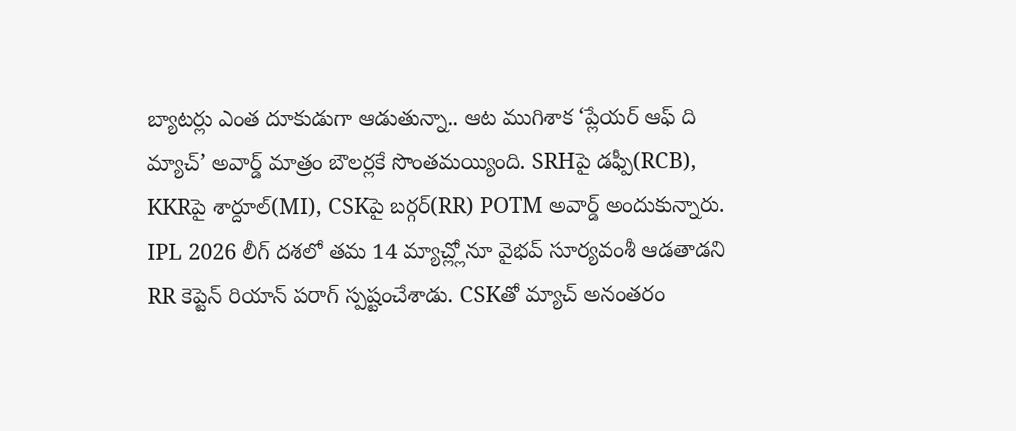బ్యాటర్లు ఎంత దూకుడుగా ఆడుతున్నా.. ఆట ముగిశాక ‘ప్లేయర్ ఆఫ్ ది మ్యాచ్’ అవార్డ్ మాత్రం బౌలర్లకే సొంతమయ్యింది. SRHపై డఫ్పీ(RCB), KKRపై శార్దూల్(MI), CSKపై బర్గర్(RR) POTM అవార్డ్ అందుకున్నారు.
IPL 2026 లీగ్ దశలో తమ 14 మ్యాచ్ల్లోనూ వైభవ్ సూర్యవంశీ ఆడతాడని RR కెప్టెన్ రియాన్ పరాగ్ స్పష్టంచేశాడు. CSKతో మ్యాచ్ అనంతరం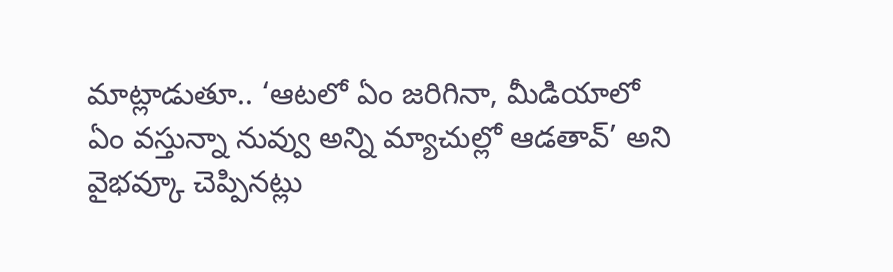మాట్లాడుతూ.. ‘ఆటలో ఏం జరిగినా, మీడియాలో ఏం వస్తున్నా నువ్వు అన్ని మ్యాచుల్లో ఆడతావ్’ అని వైభవ్కూ చెప్పినట్లు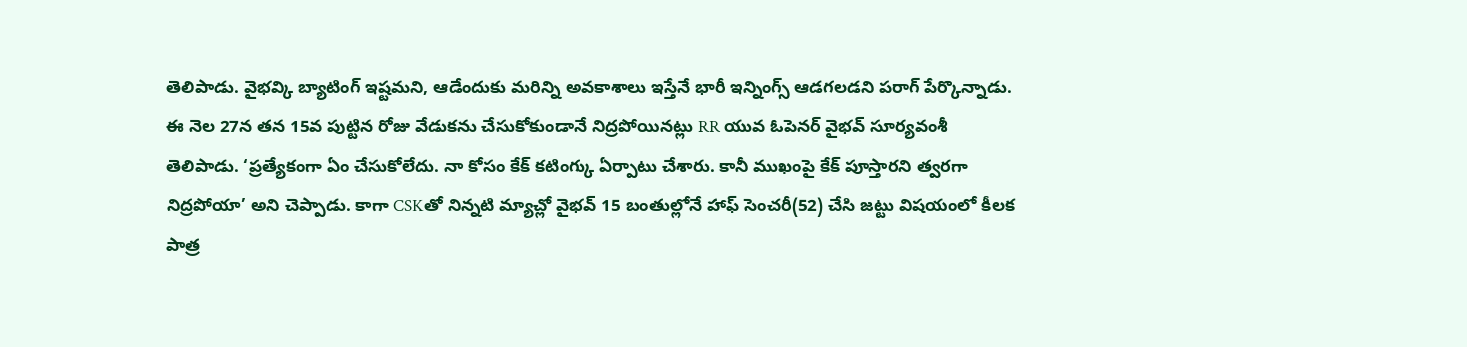తెలిపాడు. వైభవ్కి బ్యాటింగ్ ఇష్టమని, ఆడేందుకు మరిన్ని అవకాశాలు ఇస్తేనే భారీ ఇన్నింగ్స్ ఆడగలడని పరాగ్ పేర్కొన్నాడు.
ఈ నెల 27న తన 15వ పుట్టిన రోజు వేడుకను చేసుకోకుండానే నిద్రపోయినట్లు RR యువ ఓపెనర్ వైభవ్ సూర్యవంశీ తెలిపాడు. ‘ప్రత్యేకంగా ఏం చేసుకోలేదు. నా కోసం కేక్ కటింగ్కు ఏర్పాటు చేశారు. కానీ ముఖంపై కేక్ పూస్తారని త్వరగా నిద్రపోయా’ అని చెప్పాడు. కాగా CSKతో నిన్నటి మ్యాచ్లో వైభవ్ 15 బంతుల్లోనే హాఫ్ సెంచరీ(52) చేసి జట్టు విషయంలో కీలక పాత్ర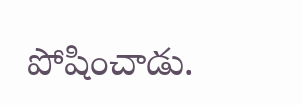పోషించాడు.